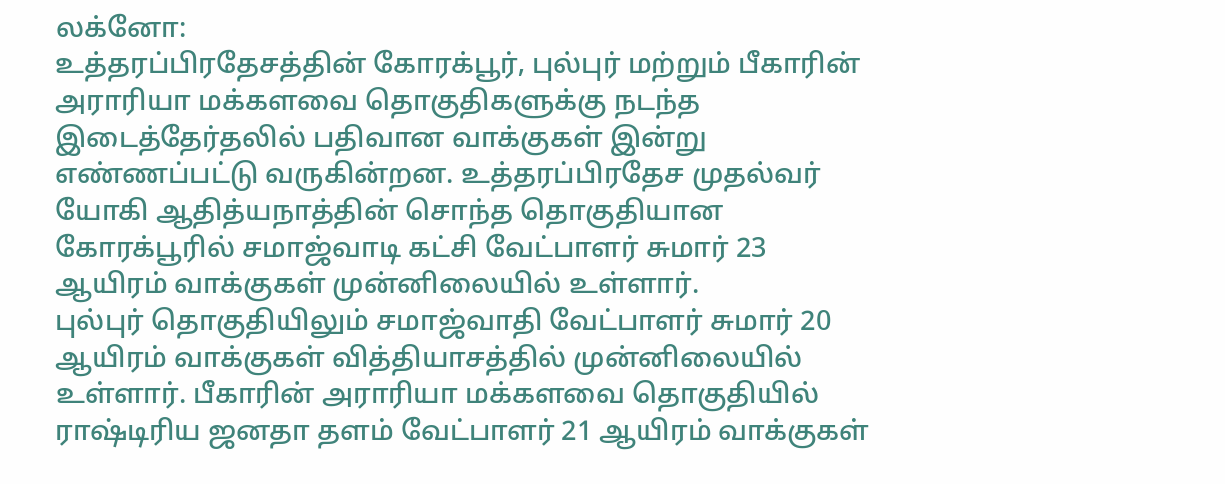லக்னோ:
உத்தரப்பிரதேசத்தின் கோரக்பூர், புல்புர் மற்றும் பீகாரின் அராரியா மக்களவை தொகுதிகளுக்கு நடந்த இடைத்தேர்தலில் பதிவான வாக்குகள் இன்று எண்ணப்பட்டு வருகின்றன. உத்தரப்பிரதேச முதல்வர் யோகி ஆதித்யநாத்தின் சொந்த தொகுதியான கோரக்பூரில் சமாஜ்வாடி கட்சி வேட்பாளர் சுமார் 23 ஆயிரம் வாக்குகள் முன்னிலையில் உள்ளார்.
புல்புர் தொகுதியிலும் சமாஜ்வாதி வேட்பாளர் சுமார் 20 ஆயிரம் வாக்குகள் வித்தியாசத்தில் முன்னிலையில் உள்ளார். பீகாரின் அராரியா மக்களவை தொகுதியில் ராஷ்டிரிய ஜனதா தளம் வேட்பாளர் 21 ஆயிரம் வாக்குகள்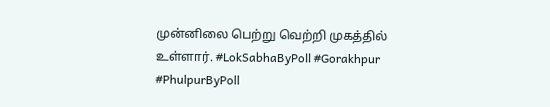முன்னிலை பெற்று வெற்றி முகத்தில் உள்ளார். #LokSabhaByPoll #Gorakhpur #PhulpurByPoll